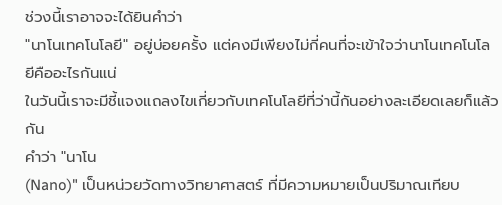ช่วงนี้เราอาจจะได้ยินคำว่า
"นาโนเทคโนโลยี" อยู่บ่อยครั้ง แต่คงมีเพียงไม่กี่คนที่จะเข้าใจว่านาโนเทคโนโลยีคืออะไรกันแน่
ในวันนี้เราจะมีชี้แจงแถลงไขเกี่ยวกับเทคโนโลยีที่ว่านี้กันอย่างละเอียดเลยก็แล้วกัน
คำว่า "นาโน
(Nano)" เป็นหน่วยวัดทางวิทยาศาสตร์ ที่มีความหมายเป็นปริมาณเทียบ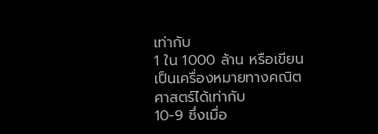เท่ากับ
1 ใน 1000 ล้าน หรือเขียนเป็นเครื่องหมายทางคณิตศาสตร์ได้เท่ากับ
10-9 ซึ่งเมื่อ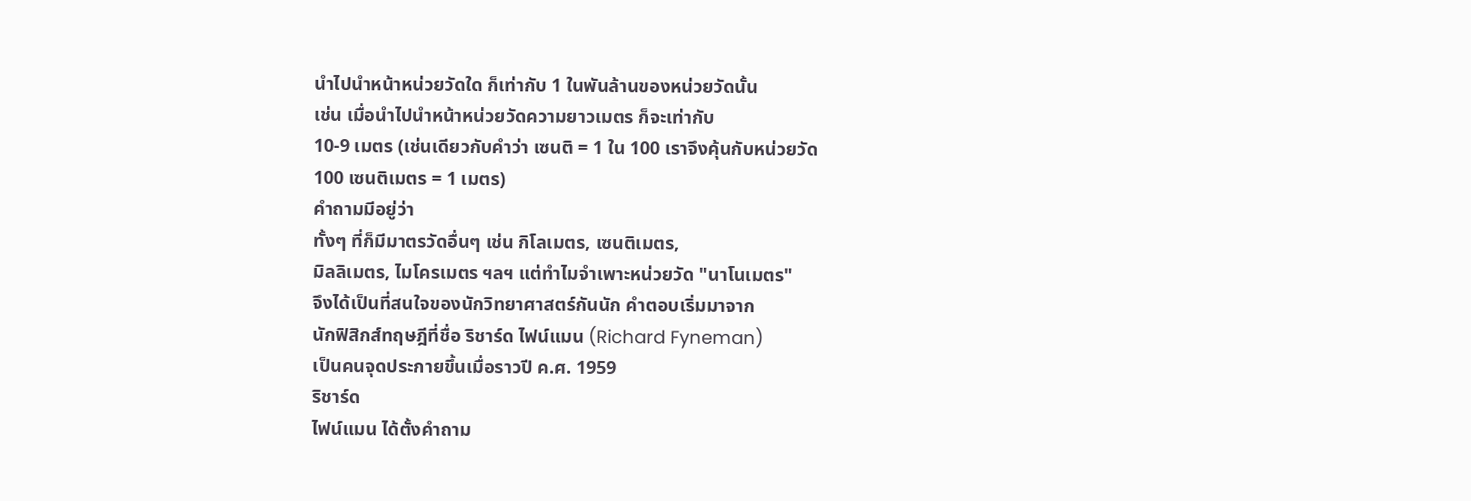นำไปนำหน้าหน่วยวัดใด ก็เท่ากับ 1 ในพันล้านของหน่วยวัดนั้น
เช่น เมื่อนำไปนำหน้าหน่วยวัดความยาวเมตร ก็จะเท่ากับ
10-9 เมตร (เช่นเดียวกับคำว่า เซนติ = 1 ใน 100 เราจึงคุ้นกับหน่วยวัด
100 เซนติเมตร = 1 เมตร)
คำถามมีอยู่ว่า
ทั้งๆ ที่ก็มีมาตรวัดอื่นๆ เช่น กิโลเมตร, เซนติเมตร,
มิลลิเมตร, ไมโครเมตร ฯลฯ แต่ทำไมจำเพาะหน่วยวัด "นาโนเมตร"
จึงได้เป็นที่สนใจของนักวิทยาศาสตร์กันนัก คำตอบเริ่มมาจาก
นักฟิสิกส์ทฤษฎีที่ชื่อ ริชาร์ด ไฟน์แมน (Richard Fyneman)
เป็นคนจุดประกายขึ้นเมื่อราวปี ค.ศ. 1959
ริชาร์ด
ไฟน์แมน ได้ตั้งคำถาม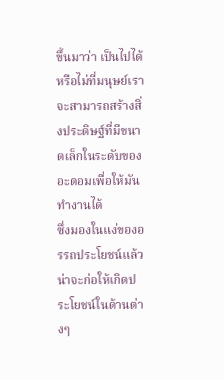ขึ้นมาว่า เป็นไปได้หรือไม่ที่มนุษย์เราจะสามารถสร้างสิ่งประดิษฐ์ที่มีขนาดเล็กในระดับของอะตอมเพื่อให้มันทำงานได้
ซึ่งมองในแง่ของอรรถประโยชน์แล้วน่าจะก่อให้เกิดประโยชน์ในด้านต่างๆ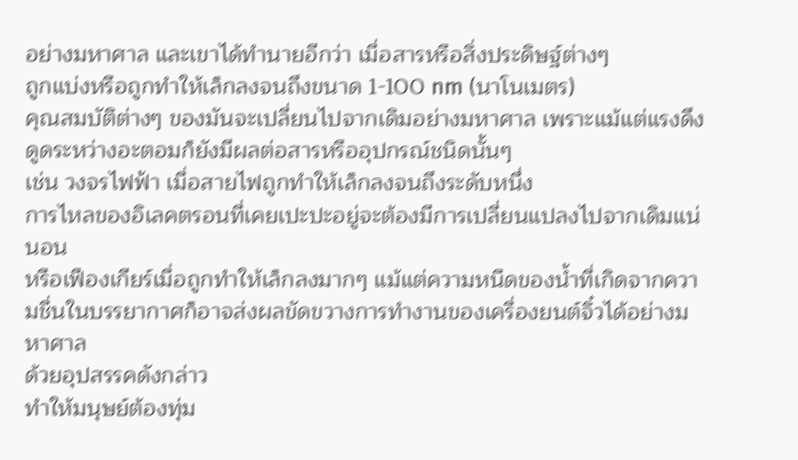อย่างมหาศาล และเขาได้ทำนายอีกว่า เมื่อสารหรือสิ่งประดิษฐ์ต่างๆ
ถูกแบ่งหรือถูกทำให้เล็กลงจนถึงขนาด 1-100 nm (นาโนเมตร)
คุณสมบัติต่างๆ ของมันจะเปลี่ยนไปจากเดิมอย่างมหาศาล เพราะแม้แต่แรงดึงดูดระหว่างอะตอมก็ยังมีผลต่อสารหรืออุปกรณ์ชนิดนั้นๆ
เช่น วงจรไฟฟ้า เมื่อสายไฟถูกทำให้เล็กลงจนถึงระดับหนึ่ง
การไหลของอิเลคตรอนที่เคยเปะปะอยู่จะต้องมีการเปลี่ยนแปลงไปจากเดิมแน่นอน
หรือเฟืองเกียร์เมื่อถูกทำให้เล็กลงมากๆ แม้แต่ความหนืดของน้ำที่เกิดจากความชื่นในบรรยากาศก็อาจส่งผลขัดขวางการทำงานของเครื่องยนต์จิ๋วได้อย่างมหาศาล
ด้วยอุปสรรคดังกล่าว
ทำให้มนุษย์ต้องทุ่ม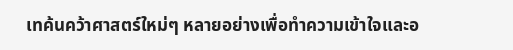เทค้นคว้าศาสตร์ใหม่ๆ หลายอย่างเพื่อทำความเข้าใจและอ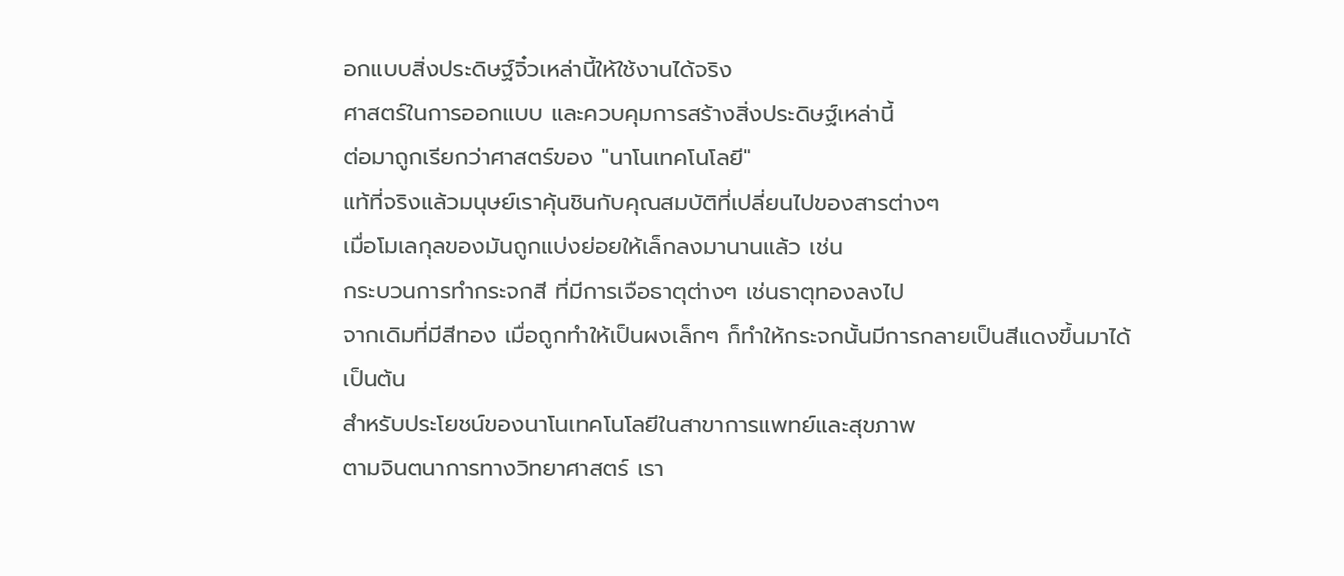อกแบบสิ่งประดิษฐ์จิ๋วเหล่านี้ให้ใช้งานได้จริง
ศาสตร์ในการออกแบบ และควบคุมการสร้างสิ่งประดิษฐ์เหล่านี้
ต่อมาถูกเรียกว่าศาสตร์ของ "นาโนเทคโนโลยี"
แท้ที่จริงแล้วมนุษย์เราคุ้นชินกับคุณสมบัติที่เปลี่ยนไปของสารต่างๆ
เมื่อโมเลกุลของมันถูกแบ่งย่อยให้เล็กลงมานานแล้ว เช่น
กระบวนการทำกระจกสี ที่มีการเจือธาตุต่างๆ เช่นธาตุทองลงไป
จากเดิมที่มีสีทอง เมื่อถูกทำให้เป็นผงเล็กๆ ก็ทำให้กระจกนั้นมีการกลายเป็นสีแดงขึ้นมาได้
เป็นต้น
สำหรับประโยชน์ของนาโนเทคโนโลยีในสาขาการแพทย์และสุขภาพ
ตามจินตนาการทางวิทยาศาสตร์ เรา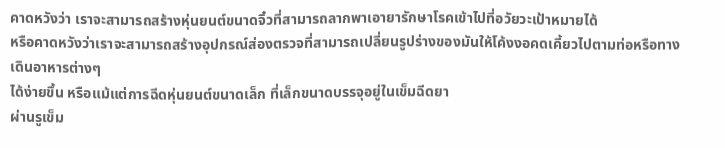คาดหวังว่า เราจะสามารถสร้างหุ่นยนต์ขนาดจิ๋วที่สามารถลากพาเอายารักษาโรคเข้าไปที่อวัยวะเป้าหมายได้
หรือคาดหวังว่าเราจะสามารถสร้างอุปกรณ์ส่องตรวจที่สามารถเปลี่ยนรูปร่างของมันให้โค้งงอคดเคี้ยวไปตามท่อหรือทางเดินอาหารต่างๆ
ได้ง่ายขึ้น หรือแม้แต่การฉีดหุ่นยนต์ขนาดเล็ก ที่เล็กขนาดบรรจุอยู่ในเข็มฉีดยา
ผ่านรูเข็ม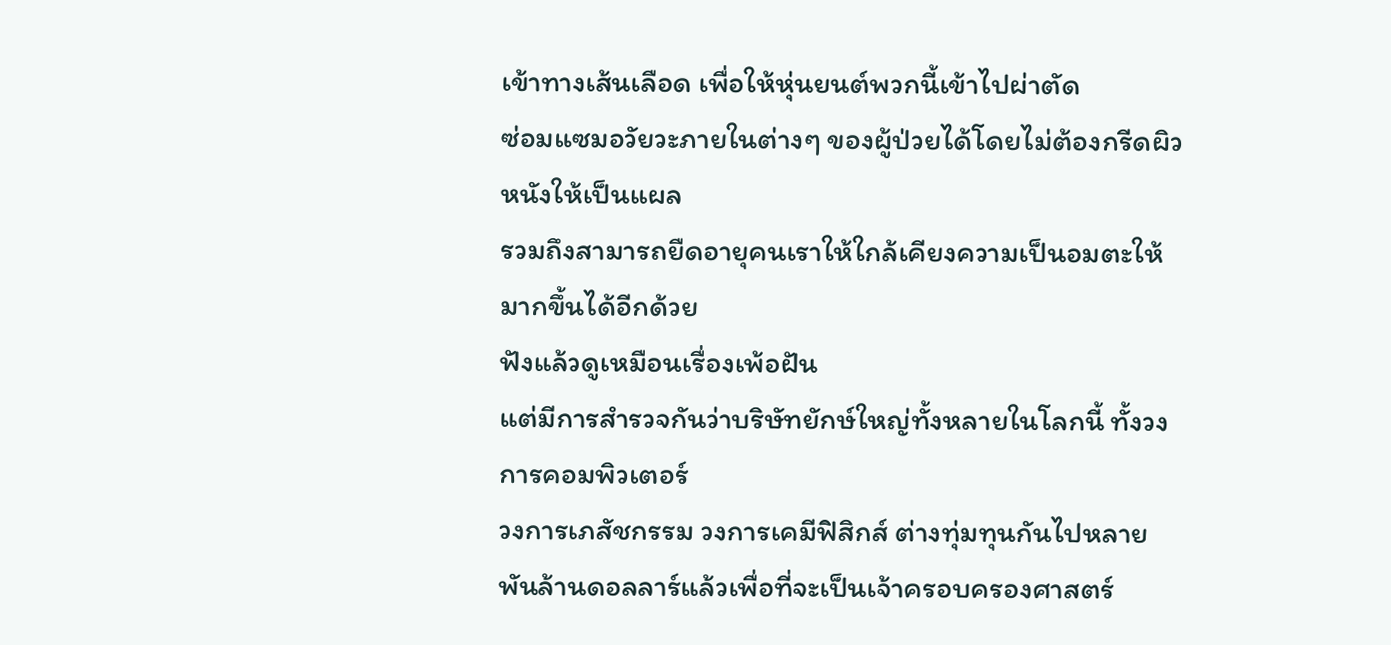เข้าทางเส้นเลือด เพื่อให้หุ่นยนต์พวกนี้เข้าไปผ่าตัด
ซ่อมแซมอวัยวะภายในต่างๆ ของผู้ป่วยได้โดยไม่ต้องกรีดผิวหนังให้เป็นแผล
รวมถึงสามารถยืดอายุคนเราให้ใกล้เคียงความเป็นอมตะให้มากขึ้นได้อีกด้วย
ฟังแล้วดูเหมือนเรื่องเพ้อฝัน
แต่มีการสำรวจกันว่าบริษัทยักษ์ใหญ่ทั้งหลายในโลกนี้ ทั้งวงการคอมพิวเตอร์
วงการเภสัชกรรม วงการเคมีฟิสิกส์ ต่างทุ่มทุนกันไปหลายพันล้านดอลลาร์แล้วเพื่อที่จะเป็นเจ้าครอบครองศาสตร์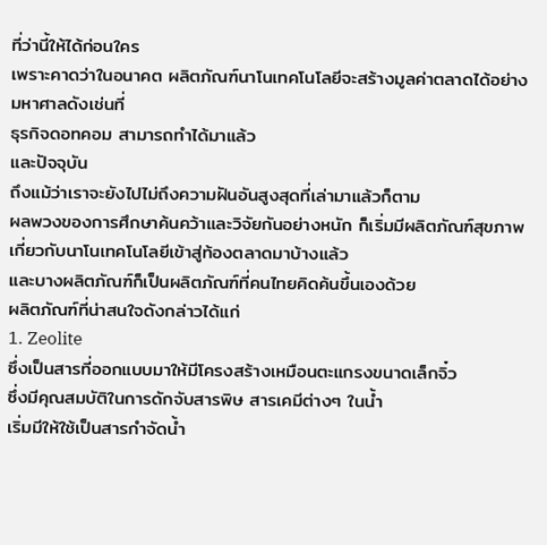ที่ว่านี้ให้ได้ก่อนใคร
เพราะคาดว่าในอนาคต ผลิตภัณฑ์นาโนเทคโนโลยีจะสร้างมูลค่าตลาดได้อย่างมหาศาลดังเช่นที่
ธุรกิจดอทคอม สามารถทำได้มาแล้ว
และปัจจุบัน
ถึงแม้ว่าเราจะยังไปไม่ถึงความฝันอันสูงสุดที่เล่ามาแล้วก็ตาม
ผลพวงของการศึกษาค้นคว้าและวิจัยกันอย่างหนัก ก็เริ่มมีผลิตภัณฑ์สุขภาพเกี่ยวกับนาโนเทคโนโลยีเข้าสู่ท้องตลาดมาบ้างแล้ว
และบางผลิตภัณฑ์ก็เป็นผลิตภัณฑ์ที่คนไทยคิดค้นขึ้นเองด้วย
ผลิตภัณฑ์ที่น่าสนใจดังกล่าวได้แก่
1. Zeolite
ซึ่งเป็นสารที่ออกแบบมาให้มีโครงสร้างเหมือนตะแกรงขนาดเล็กจิ๋ว
ซึ่งมีคุณสมบัติในการดักจับสารพิษ สารเคมีต่างๆ ในน้ำ
เริ่มมีให้ใช้เป็นสารกำจัดน้ำ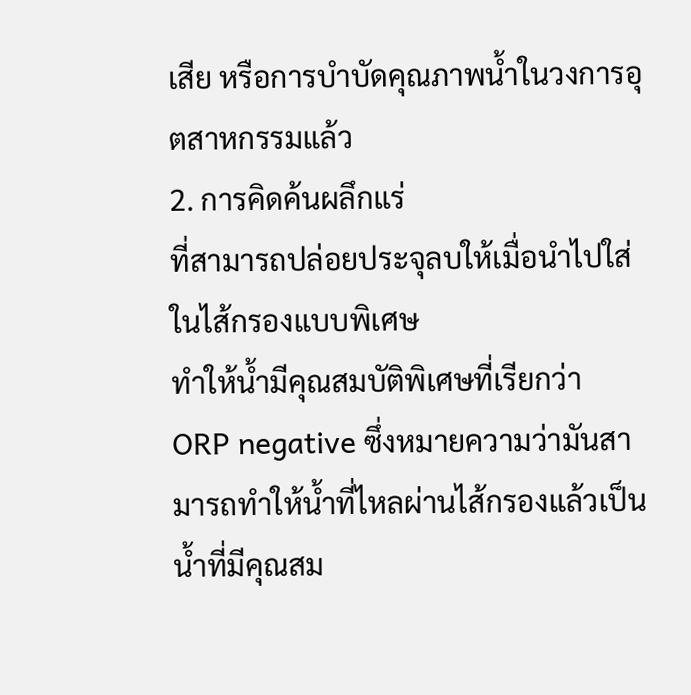เสีย หรือการบำบัดคุณภาพน้ำในวงการอุตสาหกรรมแล้ว
2. การคิดค้นผลึกแร่
ที่สามารถปล่อยประจุลบให้เมื่อนำไปใส่ในไส้กรองแบบพิเศษ
ทำให้น้ำมีคุณสมบัติพิเศษที่เรียกว่า ORP negative ซึ่งหมายความว่ามันสามารถทำให้น้ำที่ไหลผ่านไส้กรองแล้วเป็นน้ำที่มีคุณสม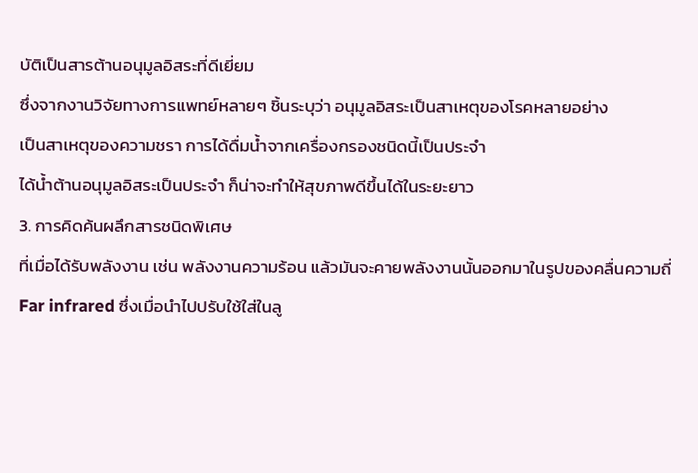บัติเป็นสารต้านอนุมูลอิสระที่ดีเยี่ยม
ซึ่งจากงานวิจัยทางการแพทย์หลายๆ ชิ้นระบุว่า อนุมูลอิสระเป็นสาเหตุของโรคหลายอย่าง
เป็นสาเหตุของความชรา การได้ดื่มน้ำจากเครื่องกรองชนิดนี้เป็นประจำ
ได้น้ำต้านอนุมูลอิสระเป็นประจำ ก็น่าจะทำให้สุขภาพดีขึ้นได้ในระยะยาว
3. การคิดค้นผลึกสารชนิดพิเศษ
ที่เมื่อได้รับพลังงาน เช่น พลังงานความร้อน แล้วมันจะคายพลังงานนั้นออกมาในรูปของคลื่นความถี่
Far infrared ซึ่งเมื่อนำไปปรับใช้ใส่ในลู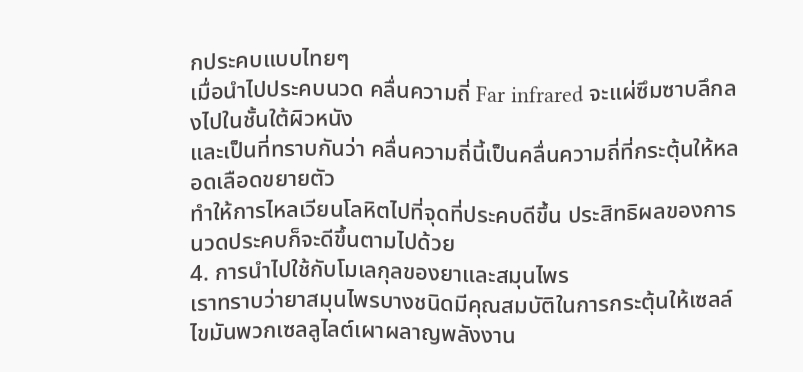กประคบแบบไทยๆ
เมื่อนำไปประคบนวด คลื่นความถี่ Far infrared จะแผ่ซึมซาบลึกลงไปในชั้นใต้ผิวหนัง
และเป็นที่ทราบกันว่า คลื่นความถี่นี้เป็นคลื่นความถี่ที่กระตุ้นให้หลอดเลือดขยายตัว
ทำให้การไหลเวียนโลหิตไปที่จุดที่ประคบดีขึ้น ประสิทธิผลของการนวดประคบก็จะดีขึ้นตามไปด้วย
4. การนำไปใช้กับโมเลกุลของยาและสมุนไพร
เราทราบว่ายาสมุนไพรบางชนิดมีคุณสมบัติในการกระตุ้นให้เซลล์ไขมันพวกเซลลูไลต์เผาผลาญพลังงาน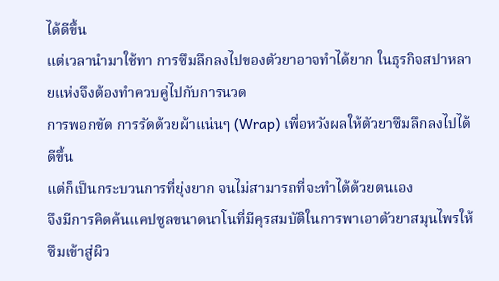ได้ดีขึ้น
แต่เวลานำมาใช้ทา การซึมลึกลงไปของตัวยาอาจทำได้ยาก ในธุรกิจสปาหลายแห่งจึงต้องทำควบคู่ไปกับการนวด
การพอกขัด การรัดด้วยผ้าแน่นๆ (Wrap) เพื่อหวังผลให้ตัวยาซึมลึกลงไปได้ดีขึ้น
แต่ก็เป็นกระบวนการที่ยุ่งยาก จนไม่สามารถที่จะทำได้ด้วยตนเอง
จึงมีการคิดค้นแคปซูลขนาดนาโนที่มีคุรสมบัติในการพาเอาตัวยาสมุนไพรให้ซึมเข้าสู่ผิว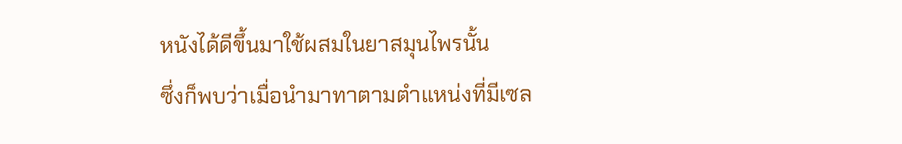หนังได้ดีขึ้นมาใช้ผสมในยาสมุนไพรนั้น
ซึ่งก็พบว่าเมื่อนำมาทาตามตำแหน่งที่มีเซล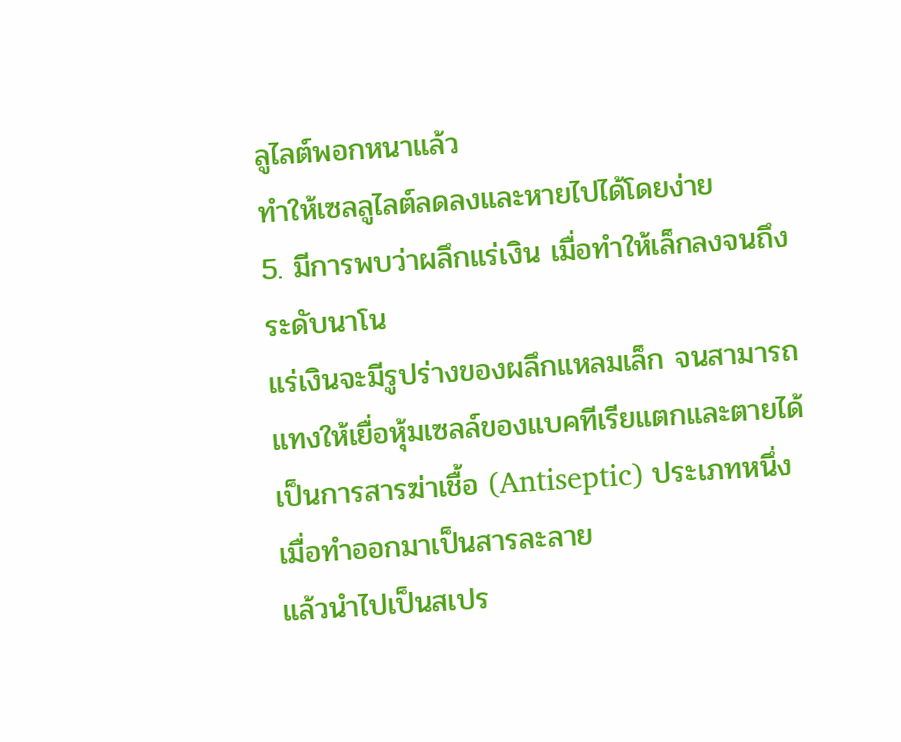ลูไลต์พอกหนาแล้ว
ทำให้เซลลูไลต์ลดลงและหายไปได้โดยง่าย
5. มีการพบว่าผลึกแร่เงิน เมื่อทำให้เล็กลงจนถึงระดับนาโน
แร่เงินจะมีรูปร่างของผลึกแหลมเล็ก จนสามารถแทงให้เยื่อหุ้มเซลล์ของแบคทีเรียแตกและตายได้
เป็นการสารฆ่าเชื้อ (Antiseptic) ประเภทหนึ่ง เมื่อทำออกมาเป็นสารละลาย
แล้วนำไปเป็นสเปร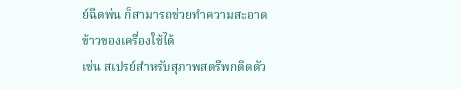ย์ฉีดพ่น ก็สามารถช่วยทำความสะอาดข้าวของเครื่องใช้ได้
เช่น สเปรย์สำหรับสุภาพสตรีพกติดตัว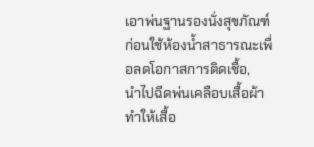เอาพ่นฐานรองนั่งสุขภัณฑ์ก่อนใช้ห้องน้ำสาธารณะเพื่อลดโอกาสการติดเชื้อ,
นำไปฉีดพ่นเคลือบเสื้อผ้า ทำให้เสื้อ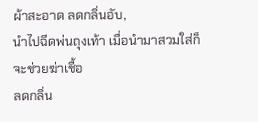ผ้าสะอาด ลดกลิ่นอับ,
นำไปฉีดพ่นถุงเท้า เมื่อนำมาสวมใส่ก็จะช่วยฆ่าเชื้อ
ลดกลิ่น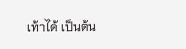เท้าได้ เป็นต้น